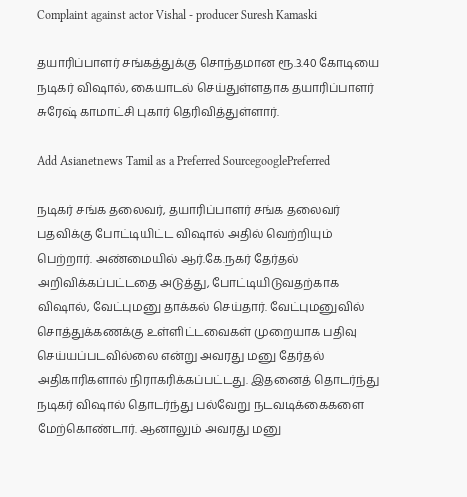Complaint against actor Vishal - producer Suresh Kamaski

தயாரிப்பாளர் சங்கத்துக்கு சொந்தமான ரூ.3.40 கோடியை நடிகர் விஷால், கையாடல் செய்துள்ளதாக தயாரிப்பாளர் சுரேஷ் காமாட்சி புகார் தெரிவித்துள்ளார்.

Add Asianetnews Tamil as a Preferred SourcegooglePreferred

நடிகர் சங்க தலைவர், தயாரிப்பாளர் சங்க தலைவர் பதவிக்கு போட்டியிட்ட விஷால் அதில் வெற்றியும் பெற்றார். அண்மையில் ஆர்.கே.நகர் தேர்தல் அறிவிக்கப்பட்டதை அடுத்து, போட்டியிடுவதற்காக விஷால், வேட்புமனு தாக்கல் செய்தார். வேட்புமனுவில் சொத்துக்கணக்கு உள்ளிட்டவைகள் முறையாக பதிவு செய்யப்படவில்லை என்று அவரது மனு தேர்தல் அதிகாரிகளால் நிராகரிக்கப்பட்டது. இதனைத் தொடர்ந்து நடிகர் விஷால் தொடர்ந்து பல்வேறு நடவடிக்கைகளை மேற்கொண்டார். ஆனாலும் அவரது மனு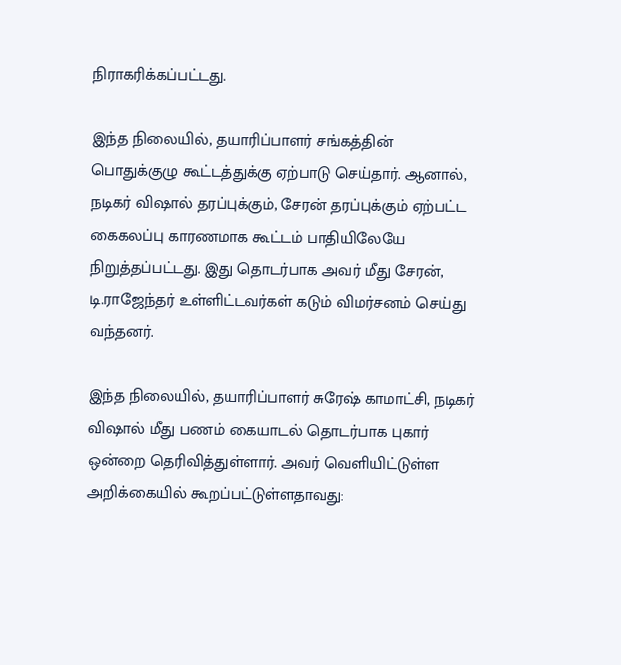நிராகரிக்கப்பட்டது.

இந்த நிலையில், தயாரிப்பாளர் சங்கத்தின் பொதுக்குழு கூட்டத்துக்கு ஏற்பாடு செய்தார். ஆனால், நடிகர் விஷால் தரப்புக்கும், சேரன் தரப்புக்கும் ஏற்பட்ட கைகலப்பு காரணமாக கூட்டம் பாதியிலேயே நிறுத்தப்பட்டது. இது தொடர்பாக அவர் மீது சேரன், டி.ராஜேந்தர் உள்ளிட்டவர்கள் கடும் விமர்சனம் செய்து வந்தனர்.

இந்த நிலையில், தயாரிப்பாளர் சுரேஷ் காமாட்சி, நடிகர் விஷால் மீது பணம் கையாடல் தொடர்பாக புகார் ஒன்றை தெரிவித்துள்ளார். அவர் வெளியிட்டுள்ள அறிக்கையில் கூறப்பட்டுள்ளதாவது: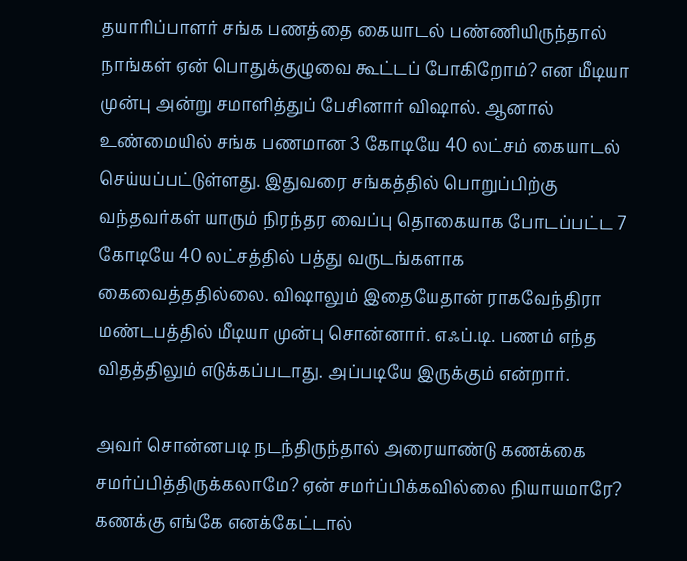தயாரிப்பாளர் சங்க பணத்தை கையாடல் பண்ணியிருந்தால் நாங்கள் ஏன் பொதுக்குழுவை கூட்டப் போகிறோம்? என மீடியா முன்பு அன்று சமாளித்துப் பேசினார் விஷால். ஆனால் உண்மையில் சங்க பணமான 3 கோடியே 40 லட்சம் கையாடல் செய்யப்பட்டுள்ளது. இதுவரை சங்கத்தில் பொறுப்பிற்கு வந்தவர்கள் யாரும் நிரந்தர வைப்பு தொகையாக போடப்பட்ட 7 கோடியே 40 லட்சத்தில் பத்து வருடங்களாக கைவைத்ததில்லை. விஷாலும் இதையேதான் ராகவேந்திரா மண்டபத்தில் மீடியா முன்பு சொன்னார். எஃப்.டி. பணம் எந்த விதத்திலும் எடுக்கப்படாது. அப்படியே இருக்கும் என்றார்.

அவர் சொன்னபடி நடந்திருந்தால் அரையாண்டு கணக்கை சமர்ப்பித்திருக்கலாமே? ஏன் சமர்ப்பிக்கவில்லை நியாயமாரே? கணக்கு எங்கே எனக்கேட்டால்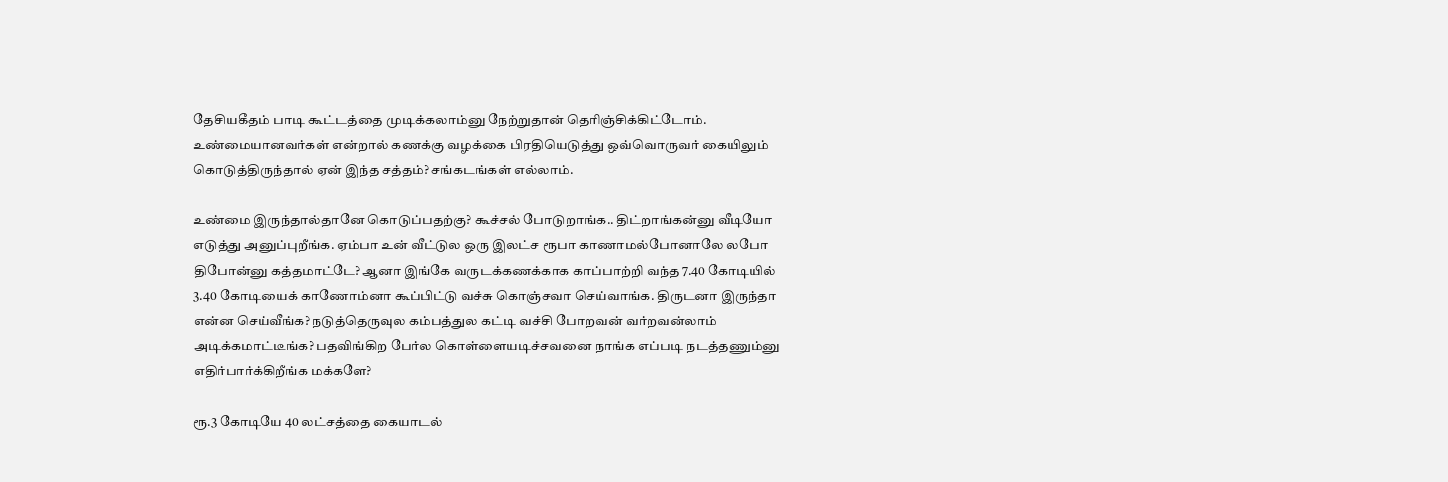தேசியகீதம் பாடி கூட்டத்தை முடிக்கலாம்னு நேற்றுதான் தெரிஞ்சிக்கிட்டோம். உண்மையானவர்கள் என்றால் கணக்கு வழக்கை பிரதியெடுத்து ஒவ்வொருவர் கையிலும் கொடுத்திருந்தால் ஏன் இந்த சத்தம்? சங்கடங்கள் எல்லாம்.

உண்மை இருந்தால்தானே கொடுப்பதற்கு? கூச்சல் போடுறாங்க.. திட்றாங்கன்னு வீடியோ எடுத்து அனுப்புறீங்க. ஏம்பா உன் வீட்டுல ஒரு இலட்ச ரூபா காணாமல்போனாலே லபோ திபோன்னு கத்தமாட்டே? ஆனா இங்கே வருடக்கணக்காக காப்பாற்றி வந்த 7.40 கோடியில் 3.40 கோடியைக் காணோம்னா கூப்பிட்டு வச்சு கொஞ்சவா செய்வாங்க. திருடனா இருந்தா என்ன செய்வீங்க? நடுத்தெருவுல கம்பத்துல கட்டி வச்சி போறவன் வர்றவன்லாம்
அடிக்கமாட்டீங்க? பதவிங்கிற பேர்ல கொள்ளையடிச்சவனை நாங்க எப்படி நடத்தணும்னு எதிர்பார்க்கிறீங்க மக்களே?

ரூ.3 கோடியே 40 லட்சத்தை கையாடல்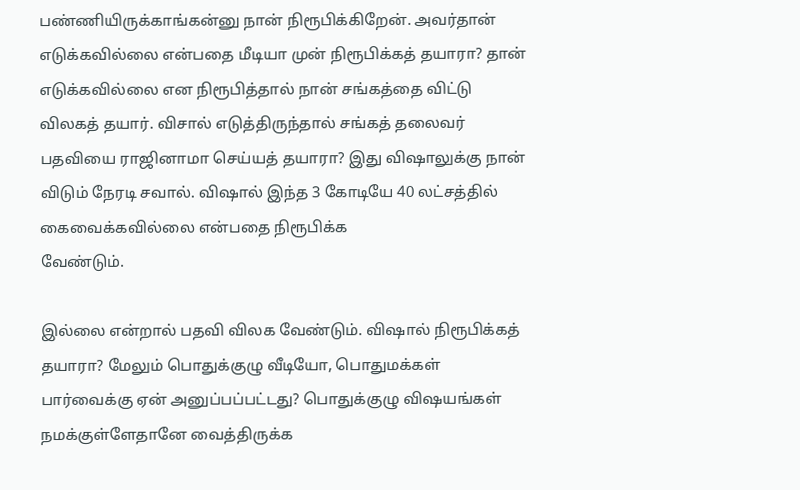பண்ணியிருக்காங்கன்னு நான் நிரூபிக்கிறேன். அவர்தான் எடுக்கவில்லை என்பதை மீடியா முன் நிரூபிக்கத் தயாரா? தான் எடுக்கவில்லை என நிரூபித்தால் நான் சங்கத்தை விட்டு விலகத் தயார். விசால் எடுத்திருந்தால் சங்கத் தலைவர் பதவியை ராஜினாமா செய்யத் தயாரா? இது விஷாலுக்கு நான் விடும் நேரடி சவால். விஷால் இந்த 3 கோடியே 40 லட்சத்தில் கைவைக்கவில்லை என்பதை நிரூபிக்க
வேண்டும்.

இல்லை என்றால் பதவி விலக வேண்டும். விஷால் நிரூபிக்கத் தயாரா? மேலும் பொதுக்குழு வீடியோ, பொதுமக்கள் பார்வைக்கு ஏன் அனுப்பப்பட்டது? பொதுக்குழு விஷயங்கள் நமக்குள்ளேதானே வைத்திருக்க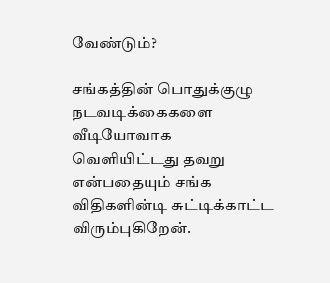வேண்டும்?

சங்கத்தின் பொதுக்குழு நடவடிக்கைகளை வீடியோவாக வெளியிட்டது தவறு என்பதையும் சங்க விதிகளின்டி சுட்டிக்காட்ட விரும்புகிறேன்.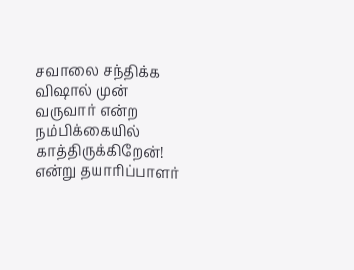சவாலை சந்திக்க விஷால் முன் வருவார் என்ற நம்பிக்கையில் காத்திருக்கிறேன்! என்று தயாரிப்பாளர்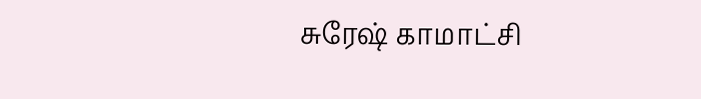சுரேஷ் காமாட்சி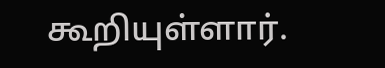கூறியுள்ளார்.